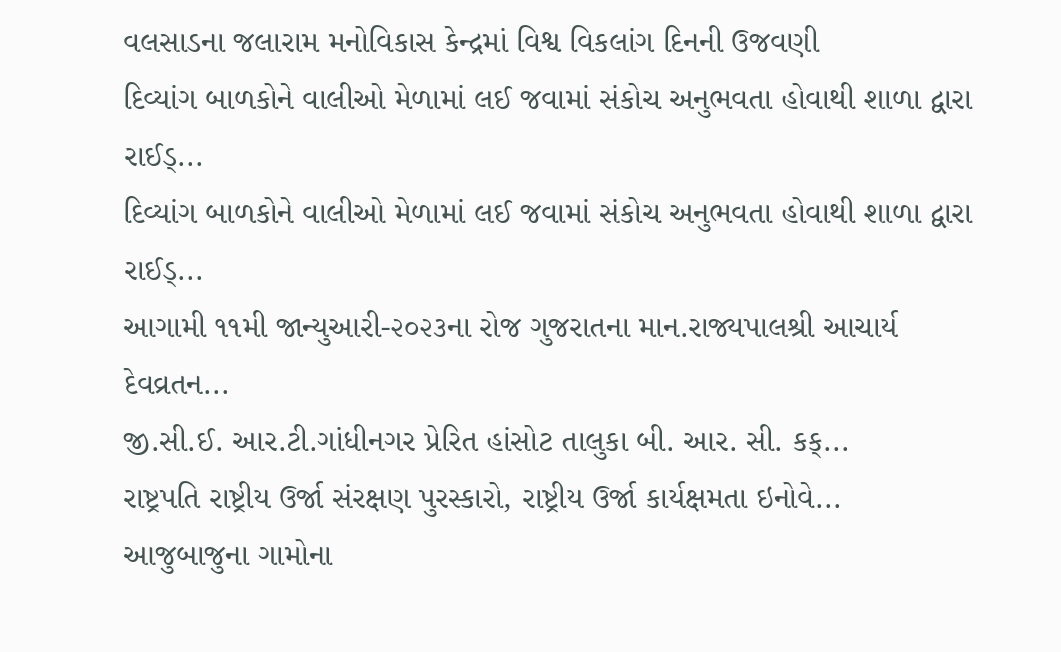વલસાડના જલારામ મનોવિકાસ કેન્દ્રમાં વિશ્વ વિકલાંગ દિનની ઉજવણી
દિવ્યાંગ બાળકોને વાલીઓ મેળામાં લઈ જવામાં સંકોચ અનુભવતા હોવાથી શાળા દ્વારા રાઈડ્...
દિવ્યાંગ બાળકોને વાલીઓ મેળામાં લઈ જવામાં સંકોચ અનુભવતા હોવાથી શાળા દ્વારા રાઈડ્...
આગામી ૧૧મી જાન્યુઆરી-૨૦૨૩ના રોજ ગુજરાતના માન.રાજ્યપાલશ્રી આચાર્ય દેવવ્રતન...
જી.સી.ઈ. આર.ટી.ગાંધીનગર પ્રેરિત હાંસોટ તાલુકા બી. આર. સી. કક્...
રાષ્ટ્રપતિ રાષ્ટ્રીય ઉર્જા સંરક્ષણ પુરસ્કારો, રાષ્ટ્રીય ઉર્જા કાર્યક્ષમતા ઇનોવે...
આજુબાજુના ગામોના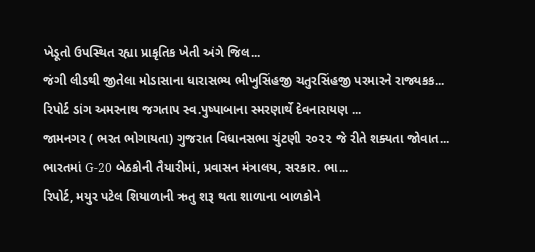ખેડૂતો ઉપસ્થિત રહ્યા પ્રાકૃતિક ખેતી અંગે જિલ...
જંગી લીડથી જીતેલા મોડાસાના ધારાસભ્ય ભીખુસિંહજી ચતુરસિંહજી પરમારને રાજ્યકક...
રિપોર્ટ ડાંગ અમરનાથ જગતાપ સ્વ.પુષ્પાબાના સ્મરણાર્થે દેવનારાયણ ...
જામનગર ( ભરત ભોગાયતા) ગુજરાત વિધાનસભા ચુંટણી ૨૦૨૨ જે રીતે શક્યતા જોવાત...
ભારતમાં G-20 બેઠકોની તૈયારીમાં, પ્રવાસન મંત્રાલય, સરકાર. ભા...
રિપોર્ટ, મયુર પટેલ શિયાળાની ઋતુ શરૂ થતા શાળાના બાળકોને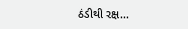ઠંડીથી રક્ષ...